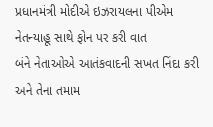પ્રધાનમંત્રી મોદીએ ઇઝરાયલના પીએમ નેતન્યાહૂ સાથે ફોન પર કરી વાત
બંને નેતાઓએ આતંકવાદની સખત નિંદા કરી અને તેના તમામ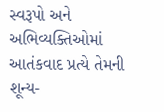સ્વરૂપો અને અભિવ્યક્તિઓમાં આતંકવાદ પ્રત્યે તેમની શૂન્ય-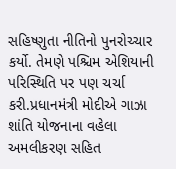સહિષ્ણુતા નીતિનો પુનરોચ્ચાર કર્યો. તેમણે પશ્ચિમ એશિયાની પરિસ્થિતિ પર પણ ચર્ચા કરી.પ્રધાનમંત્રી મોદીએ ગાઝા શાંતિ યોજનાના વહેલા અમલીકરણ સહિત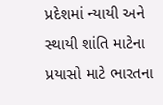પ્રદેશમાં ન્યાયી અને સ્થાયી શાંતિ માટેના પ્રયાસો માટે ભારતના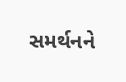સમર્થનને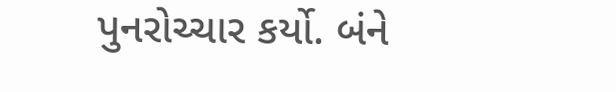પુનરોચ્ચાર કર્યો. બંને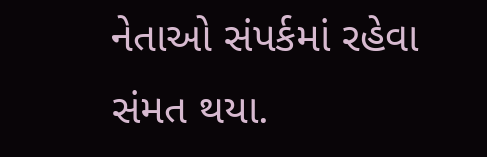નેતાઓ સંપર્કમાં રહેવા સંમત થયા.